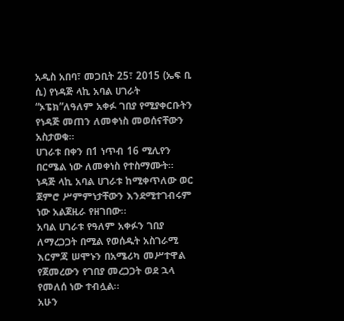አዲስ አበባ፣ መጋቢት 25፣ 2015 (ኤፍ ቢ ሲ) የነዳጅ ላኪ አባል ሀገራት “ኦፔክ”ለዓለም አቀፉ ገበያ የሚያቀርቡትን የነዳጅ መጠን ለመቀነስ መወሰናቸውን አስታወቁ።
ሀገራቱ በቀን በ1 ነጥብ 16 ሚሊየን በርሜል ነው ለመቀነስ የተስማሙት።
ነዳጅ ላኪ አባል ሀገራቱ ከሚቀጥለው ወር ጀምሮ ሥምምነታቸውን እንደሚተገብሩም ነው አልጀዚራ የዘገበው፡፡
አባል ሀገራቱ የዓለም አቀፉን ገበያ ለማረጋጋት በሚል የወሰዱት አስገራሚ እርምጃ ሠሞኑን በአሜሪካ መሥተዋል የጀመረውን የገበያ መረጋጋት ወደ ኋላ የመለሰ ነው ተብሏል፡፡
አሁን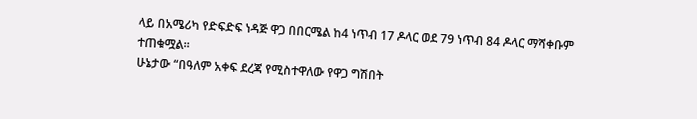ላይ በአሜሪካ የድፍድፍ ነዳጅ ዋጋ በበርሜል ከ4 ነጥብ 17 ዶላር ወደ 79 ነጥብ 84 ዶላር ማሻቀቡም ተጠቁሟል፡፡
ሁኔታው “በዓለም አቀፍ ደረጃ የሚስተዋለው የዋጋ ግሽበት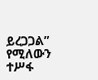ይረጋጋል” የሚለውን ተሥፋ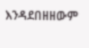እንዳደበዘዘውም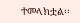ተመላክቷል፡፡